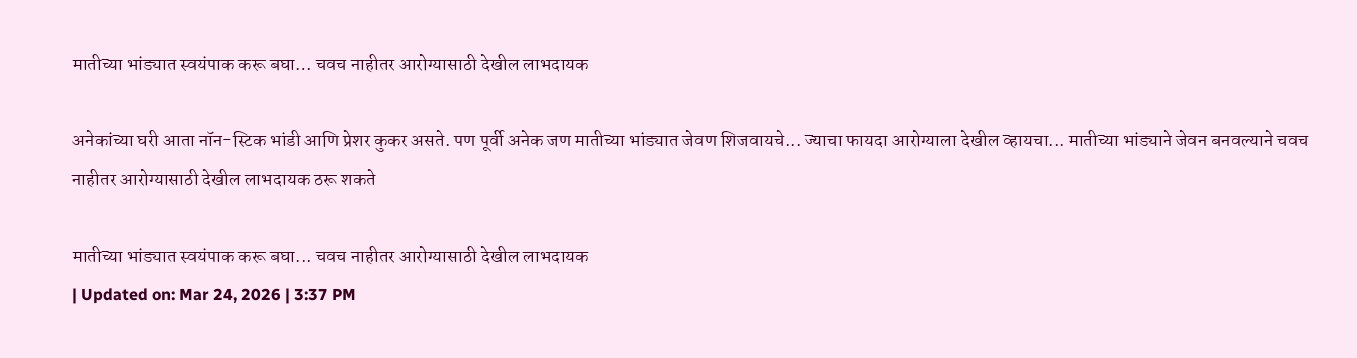मातीच्या भांड्यात स्वयंपाक करू बघा… चवच नाहीतर आरोग्यासाठी देखील लाभदायक

अनेकांच्या घरी आता नॉन-स्टिक भांडी आणि प्रेशर कुकर असते. पण पूर्वी अनेक जण मातीच्या भांड्यात जेवण शिजवायचे... ज्याचा फायदा आरोग्याला देखील व्हायचा... मातीच्या भांड्याने जेवन बनवल्याने चवच नाहीतर आरोग्यासाठी देखील लाभदायक ठरू शकते

मातीच्या भांड्यात स्वयंपाक करू बघा... चवच नाहीतर आरोग्यासाठी देखील लाभदायक
| Updated on: Mar 24, 2026 | 3:37 PM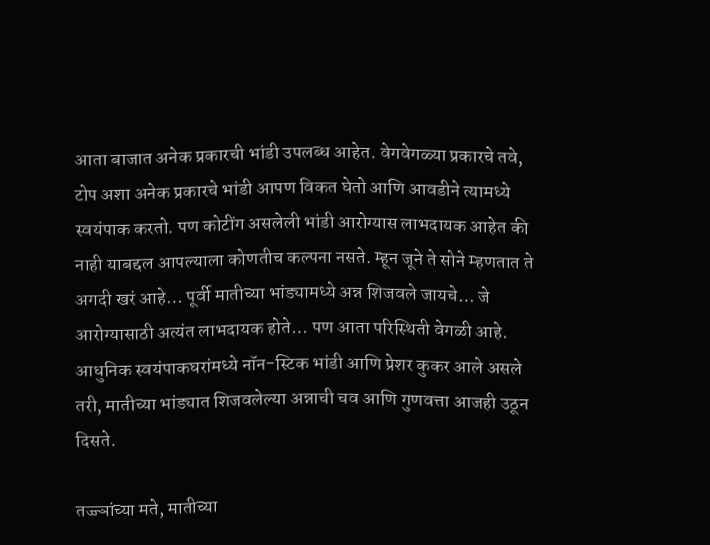आता बाजात अनेक प्रकारची भांडी उपलब्ध आहेत. वेगवेगळ्या प्रकारचे तवे, टोप अशा अनेक प्रकारचे भांडी आपण विकत घेतो आणि आवडीने त्यामध्ये स्वयंपाक करतो. पण कोटींग असलेली भांडी आरोग्यास लाभदायक आहेत की नाही याबद्दल आपल्याला कोणतीच कल्पना नसते. म्हून जूने ते सोने म्हणतात ते अगदी खरं आहे… पूर्वी मातीच्या भांड्यामध्ये अन्न शिजवले जायचे… जे आरोग्यासाठी अत्यंत लाभदायक होते… पण आता परिस्थिती वेगळी आहे. आधुनिक स्वयंपाकघरांमध्ये नॉन-स्टिक भांडी आणि प्रेशर कुकर आले असले तरी, मातीच्या भांड्यात शिजवलेल्या अन्नाची चव आणि गुणवत्ता आजही उठून दिसते.

तज्ज्ञांच्या मते, मातीच्या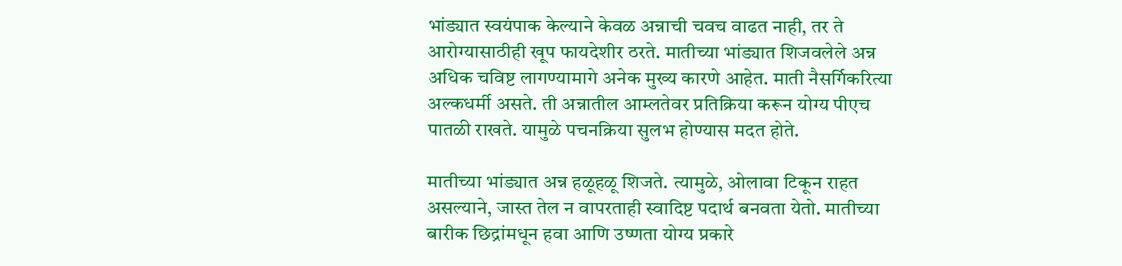भांड्यात स्वयंपाक केल्याने केवळ अन्नाची चवच वाढत नाही, तर ते आरोग्यासाठीही खूप फायदेशीर ठरते. मातीच्या भांड्यात शिजवलेले अन्न अधिक चविष्ट लागण्यामागे अनेक मुख्य कारणे आहेत. माती नैसर्गिकरित्या अल्कधर्मी असते. ती अन्नातील आम्लतेवर प्रतिक्रिया करून योग्य पीएच पातळी राखते. यामुळे पचनक्रिया सुलभ होण्यास मदत होते.

मातीच्या भांड्यात अन्न हळूहळू शिजते. त्यामुळे, ओलावा टिकून राहत असल्याने, जास्त तेल न वापरताही स्वादिष्ट पदार्थ बनवता येतो. मातीच्या बारीक छिद्रांमधून हवा आणि उष्णता योग्य प्रकारे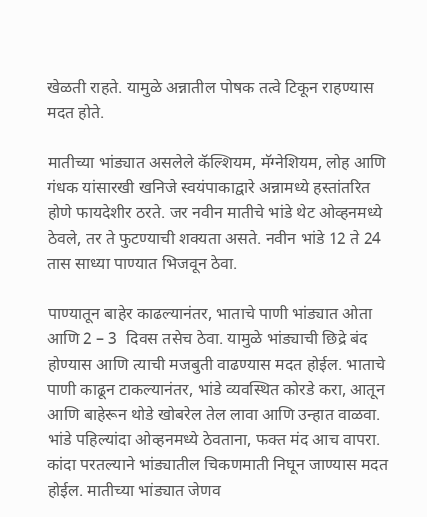खेळती राहते. यामुळे अन्नातील पोषक तत्वे टिकून राहण्यास मदत होते.

मातीच्या भांड्यात असलेले कॅल्शियम, मॅग्नेशियम, लोह आणि गंधक यांसारखी खनिजे स्वयंपाकाद्वारे अन्नामध्ये हस्तांतरित होणे फायदेशीर ठरते. जर नवीन मातीचे भांडे थेट ओव्हनमध्ये ठेवले, तर ते फुटण्याची शक्यता असते. नवीन भांडे 12 ते 24 तास साध्या पाण्यात भिजवून ठेवा.

पाण्यातून बाहेर काढल्यानंतर, भाताचे पाणी भांड्यात ओता आणि 2 – 3  दिवस तसेच ठेवा. यामुळे भांड्याची छिद्रे बंद होण्यास आणि त्याची मजबुती वाढण्यास मदत होईल. भाताचे पाणी काढून टाकल्यानंतर, भांडे व्यवस्थित कोरडे करा, आतून आणि बाहेरून थोडे खोबरेल तेल लावा आणि उन्हात वाळवा. भांडे पहिल्यांदा ओव्हनमध्ये ठेवताना, फक्त मंद आच वापरा. कांदा परतल्याने भांड्यातील चिकणमाती निघून जाण्यास मदत होईल. मातीच्या भांड्यात जेणव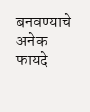बनवण्याचे अनेक फायदे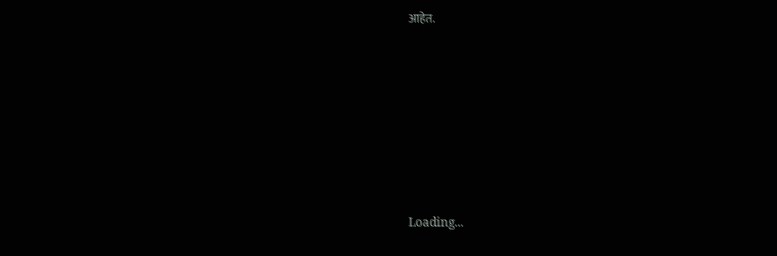आहेत.







Loading...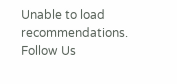Unable to load recommendations.
Follow Us